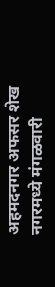अहमदनगर अफसर शेख
नगरमध्ये मंगळवारी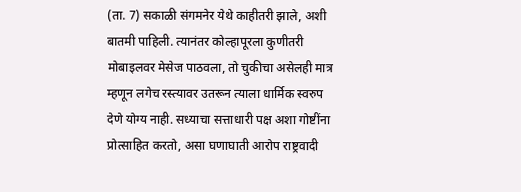(ता. 7) सकाळी संगमनेर येथे काहीतरी झाले, अशी बातमी पाहिली. त्यानंतर कोल्हापूरला कुणीतरी मोबाइलवर मेसेज पाठवला, तो चुकीचा असेलही मात्र म्हणून लगेच रस्त्यावर उतरून त्याला धार्मिक स्वरुप देणे योग्य नाही. सध्याचा सत्ताधारी पक्ष अशा गोष्टींना प्रोत्साहित करतो, असा घणाघाती आरोप राष्ट्रवादी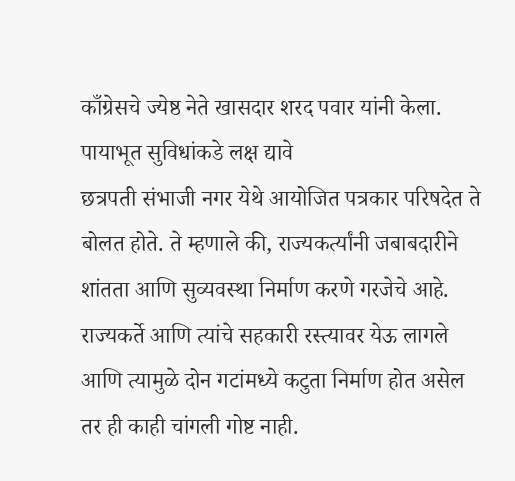काँग्रेसचे ज्येष्ठ नेते खासदार शरद पवार यांनी केला.
पायाभूत सुविधांकडे लक्ष द्यावे
छत्रपती संभाजी नगर येथे आयोजित पत्रकार परिषदेत ते बोलत होते. ते म्हणाले की, राज्यकर्त्यांनी जबाबदारीने शांतता आणि सुव्यवस्था निर्माण करणे गरजेचे आहे. राज्यकर्ते आणि त्यांचे सहकारी रस्त्यावर येऊ लागले आणि त्यामुळे दोन गटांमध्ये कटुता निर्माण होत असेल तर ही काही चांगली गोष्ट नाही.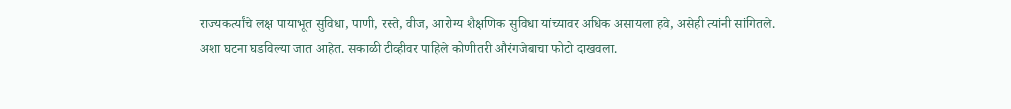राज्यकर्त्यांचे लक्ष पायाभूत सुविधा, पाणी, रस्ते, वीज, आरोग्य शैक्षणिक सुविधा यांच्यावर अधिक असायला हवे, असेही त्यांनी सांगितले.
अशा घटना घडविल्या जात आहेत. सकाळी टीव्हीवर पाहिले कोणीतरी औरंगजेबाचा फोटो दाखवला.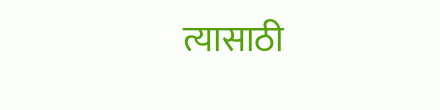त्यासाठी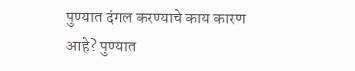पुण्यात दंगल करण्याचे काय कारण आहे? पुण्यात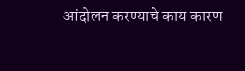आंदोलन करण्याचे काय कारण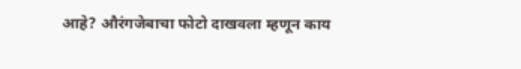आहे? औरंगजेबाचा फोटो दाखवला म्हणून काय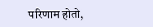परिणाम होतो,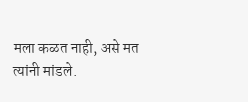मला कळत नाही, असे मत त्यांनी मांडले.